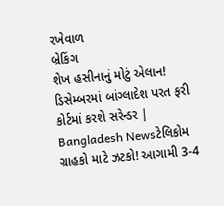રખેવાળ
બ્રેકિંગ
શેખ હસીનાનું મોટું એલાન! ડિસેમ્બરમાં બાંગ્લાદેશ પરત ફરી કોર્ટમાં કરશે સરેન્ડર | Bangladesh Newsટેલિકોમ ગ્રાહકો માટે ઝટકો! આગામી 3-4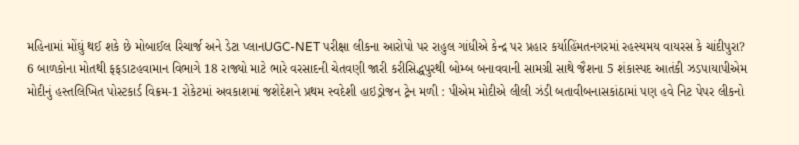મહિનામાં મોંઘું થઈ શકે છે મોબાઈલ રિચાર્જ અને ડેટા પ્લાનUGC-NET પરીક્ષા લીકના આરોપો પર રાહુલ ગાંધીએ કેન્દ્ર પર પ્રહાર કર્યાહિંમતનગરમાં રહસ્યમય વાયરસ કે ચાંદીપુરા? 6 બાળકોના મોતથી ફફડાટહવામાન વિભાગે 18 રાજ્યો માટે ભારે વરસાદની ચેતવણી જારી કરીસિદ્ધપુરથી બોમ્બ બનાવવાની સામગ્રી સાથે જૈશના 5 શંકાસ્પદ આતંકી ઝડપાયાપીએમ મોદીનું હસ્તલિખિત પોસ્ટકાર્ડ વિક્રમ-1 રોકેટમાં અવકાશમાં જશેદેશને પ્રથમ સ્વદેશી હાઇડ્રોજન ટ્રેન મળી : પીએમ મોદીએ લીલી ઝંડી બતાવીબનાસકાંઠામાં પણ હવે નિટ પેપર લીકનો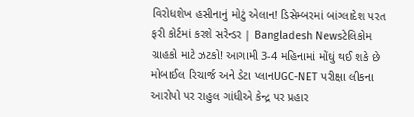વિરોધશેખ હસીનાનું મોટું એલાન! ડિસેમ્બરમાં બાંગ્લાદેશ પરત ફરી કોર્ટમાં કરશે સરેન્ડર | Bangladesh Newsટેલિકોમ ગ્રાહકો માટે ઝટકો! આગામી 3-4 મહિનામાં મોંઘું થઈ શકે છે મોબાઈલ રિચાર્જ અને ડેટા પ્લાનUGC-NET પરીક્ષા લીકના આરોપો પર રાહુલ ગાંધીએ કેન્દ્ર પર પ્રહાર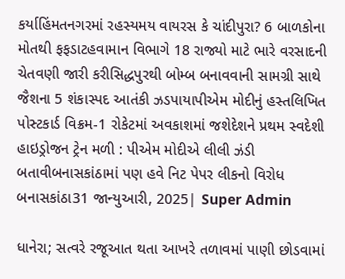કર્યાહિંમતનગરમાં રહસ્યમય વાયરસ કે ચાંદીપુરા? 6 બાળકોના મોતથી ફફડાટહવામાન વિભાગે 18 રાજ્યો માટે ભારે વરસાદની ચેતવણી જારી કરીસિદ્ધપુરથી બોમ્બ બનાવવાની સામગ્રી સાથે જૈશના 5 શંકાસ્પદ આતંકી ઝડપાયાપીએમ મોદીનું હસ્તલિખિત પોસ્ટકાર્ડ વિક્રમ-1 રોકેટમાં અવકાશમાં જશેદેશને પ્રથમ સ્વદેશી હાઇડ્રોજન ટ્રેન મળી : પીએમ મોદીએ લીલી ઝંડી બતાવીબનાસકાંઠામાં પણ હવે નિટ પેપર લીકનો વિરોધ
બનાસકાંઠા31 જાન્યુઆરી, 2025| Super Admin

ધાનેરા; સત્વરે રજૂઆત થતા આખરે તળાવમાં પાણી છોડવામાં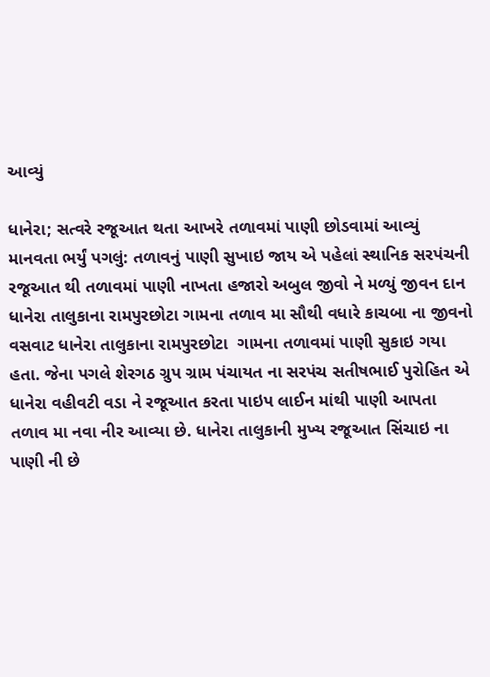આવ્યું

ધાનેરા; સત્વરે રજૂઆત થતા આખરે તળાવમાં પાણી છોડવામાં આવ્યું
માનવતા ભર્યું પગલું: તળાવનું પાણી સુખાઇ જાય એ પહેલાં સ્થાનિક સરપંચની રજૂઆત થી તળાવમાં પાણી નાખતા હજારો અબુલ જીવો ને મળ્યું જીવન દાન ધાનેરા તાલુકાના રામપુરછોટા ગામના તળાવ મા સૌથી વધારે કાચબા ના જીવનો વસવાટ ધાનેરા તાલુકાના રામપુરછોટા  ગામના તળાવમાં પાણી સુકાઇ ગયા હતા. જેના પગલે શેરગઠ ગ્રુપ ગ્રામ પંચાયત ના સરપંચ સતીષભાઈ પુરોહિત એ ધાનેરા વહીવટી વડા ને રજૂઆત કરતા પાઇપ લાઈન માંથી પાણી આપતા તળાવ મા નવા નીર આવ્યા છે. ધાનેરા તાલુકાની મુખ્ય રજૂઆત સિંચાઇ ના પાણી ની છે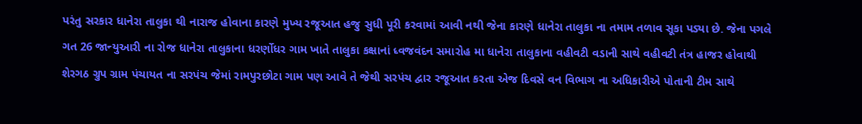પરંતુ સરકાર ધાનેરા તાલુકા થી નારાજ હોવાના કારણે મુખ્ય રજૂઆત હજુ સુધી પૂરી કરવામાં આવી નથી જેના કારણે ધાનેરા તાલુકા ના તમામ તળાવ સૂકા પડ્યા છે. જેના પગલે ગત 26 જાન્યુઆરી ના રોજ ધાનેરા તાલુકાના ધરર્ણોધર ગામ ખાતે તાલુકા કક્ષાનાં ધ્વજવંદન સમારોહ મા ધાનેરા તાલુકાના વહીવટી વડાની સાથે વહીવટી તંત્ર હાજર હોવાથી શેરગઠ ગ્રુપ ગ્રામ પંચાયત ના સરપંચ જેમાં રામપુરછોટા ગામ પણ આવે તે જેથી સરપંચ દ્વાર રજૂઆત કરતા એજ દિવસે વન વિભાગ ના અધિકારીએ પોતાની ટીમ સાથે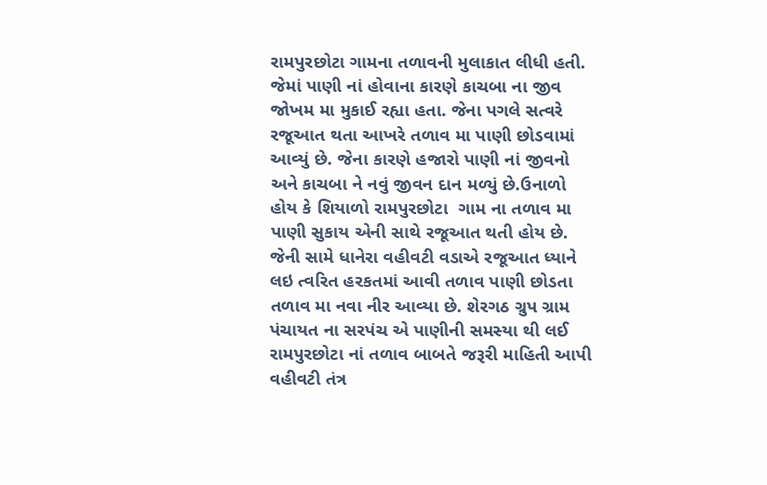રામપુરછોટા ગામના તળાવની મુલાકાત લીધી હતી. જેમાં પાણી નાં હોવાના કારણે કાચબા ના જીવ જોખમ મા મુકાઈ રહ્યા હતા. જેના પગલે સત્વરે રજૂઆત થતા આખરે તળાવ મા પાણી છોડવામાં આવ્યું છે. જેના કારણે હજારો પાણી નાં જીવનો અને કાચબા ને નવું જીવન દાન મળ્યું છે.ઉનાળો હોય કે શિયાળો રામપુરછોટા  ગામ ના તળાવ મા પાણી સુકાય એની સાથે રજૂઆત થતી હોય છે. જેની સામે ધાનેરા વહીવટી વડાએ રજૂઆત ધ્યાને લઇ ત્વરિત હરકતમાં આવી તળાવ પાણી છોડતા તળાવ મા નવા નીર આવ્યા છે. શેરગઠ ગ્રુપ ગ્રામ પંચાયત ના સરપંચ એ પાણીની સમસ્યા થી લઈ રામપુરછોટા નાં તળાવ બાબતે જરૂરી માહિતી આપી વહીવટી તંત્ર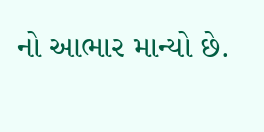નો આભાર માન્યો છે.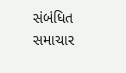સંબંધિત સમાચાર